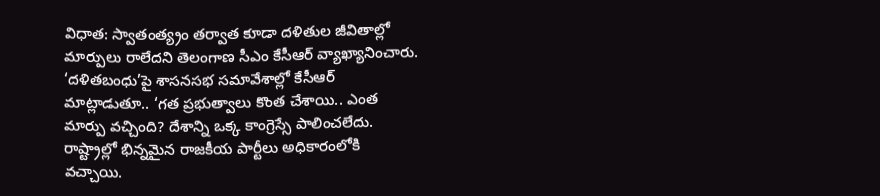విధాత: స్వాతంత్య్రం తర్వాత కూడా దళితుల జీవితాల్లో మార్పులు రాలేదని తెలంగాణ సీఎం కేసీఆర్ వ్యాఖ్యానించారు. ‘దళితబంధు’పై శాసనసభ సమావేశాల్లో కేసీఆర్ మాట్లాడుతూ.. ‘గత ప్రభుత్వాలు కొంత చేశాయి.. ఎంత మార్పు వచ్చింది? దేశాన్ని ఒక్క కాంగ్రెస్సే పాలించలేదు. రాష్ట్రాల్లో భిన్నమైన రాజకీయ పార్టీలు అధికారంలోకి వచ్చాయి.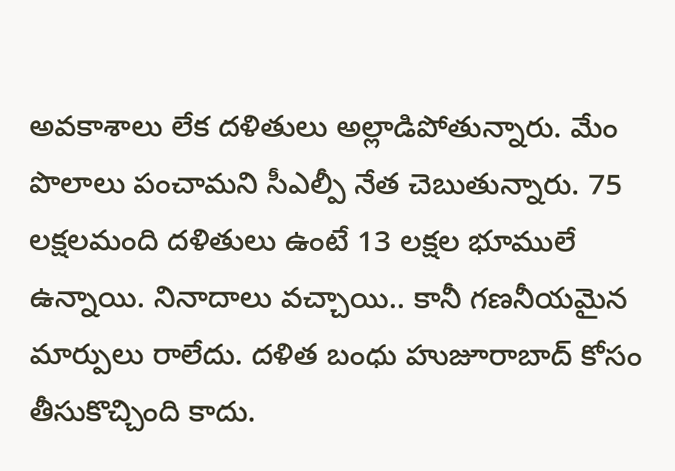అవకాశాలు లేక దళితులు అల్లాడిపోతున్నారు. మేం పొలాలు పంచామని సీఎల్పీ నేత చెబుతున్నారు. 75 లక్షలమంది దళితులు ఉంటే 13 లక్షల భూములే ఉన్నాయి. నినాదాలు వచ్చాయి.. కానీ గణనీయమైన మార్పులు రాలేదు. దళిత బంధు హుజూరాబాద్ కోసం తీసుకొచ్చింది కాదు.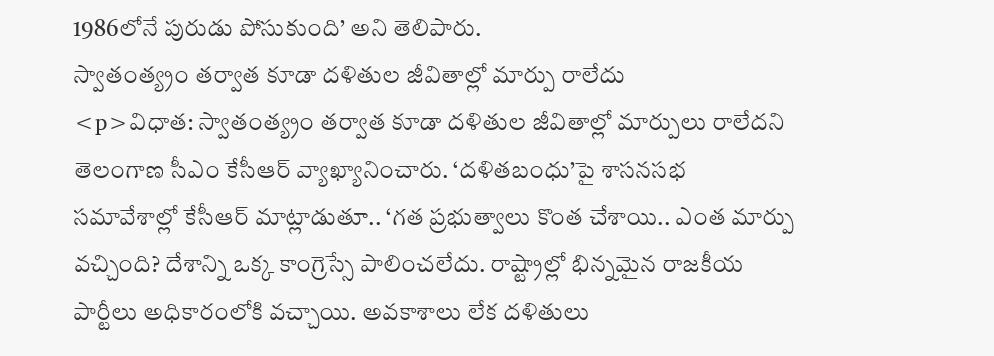1986లోనే పురుడు పోసుకుంది’ అని తెలిపారు.
స్వాతంత్య్రం తర్వాత కూడా దళితుల జీవితాల్లో మార్పు రాలేదు
<p>విధాత: స్వాతంత్య్రం తర్వాత కూడా దళితుల జీవితాల్లో మార్పులు రాలేదని తెలంగాణ సీఎం కేసీఆర్ వ్యాఖ్యానించారు. ‘దళితబంధు’పై శాసనసభ సమావేశాల్లో కేసీఆర్ మాట్లాడుతూ.. ‘గత ప్రభుత్వాలు కొంత చేశాయి.. ఎంత మార్పు వచ్చింది? దేశాన్ని ఒక్క కాంగ్రెస్సే పాలించలేదు. రాష్ట్రాల్లో భిన్నమైన రాజకీయ పార్టీలు అధికారంలోకి వచ్చాయి. అవకాశాలు లేక దళితులు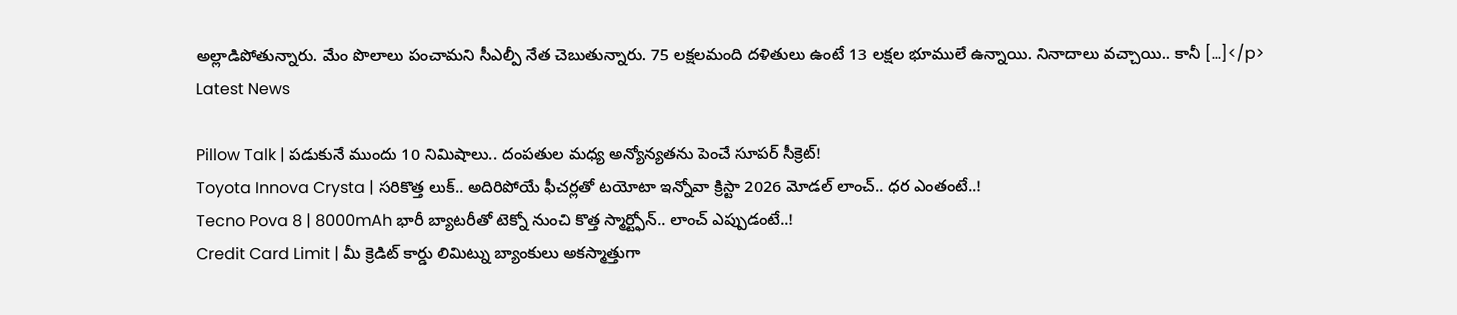అల్లాడిపోతున్నారు. మేం పొలాలు పంచామని సీఎల్పీ నేత చెబుతున్నారు. 75 లక్షలమంది దళితులు ఉంటే 13 లక్షల భూములే ఉన్నాయి. నినాదాలు వచ్చాయి.. కానీ […]</p>
Latest News

Pillow Talk | పడుకునే ముందు 10 నిమిషాలు.. దంపతుల మధ్య అన్యోన్యతను పెంచే సూపర్ సీక్రెట్!
Toyota Innova Crysta | సరికొత్త లుక్.. అదిరిపోయే ఫీచర్లతో టయోటా ఇన్నోవా క్రిస్టా 2026 మోడల్ లాంచ్.. ధర ఎంతంటే..!
Tecno Pova 8 | 8000mAh భారీ బ్యాటరీతో టెక్నో నుంచి కొత్త స్మార్ట్ఫోన్.. లాంచ్ ఎప్పుడంటే..!
Credit Card Limit | మీ క్రెడిట్ కార్డు లిమిట్ను బ్యాంకులు అకస్మాత్తుగా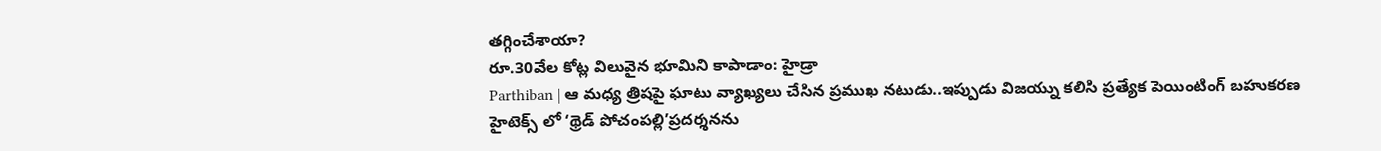తగ్గించేశాయా?
రూ.30వేల కోట్ల విలువైన భూమిని కాపాడాం: హైడ్రా
Parthiban | ఆ మధ్య త్రిషపై ఘాటు వ్యాఖ్యలు చేసిన ప్రముఖ నటుడు..ఇప్పుడు విజయ్ను కలిసి ప్రత్యేక పెయింటింగ్ బహుకరణ
హైటెక్స్ లో ‘థ్రెడ్ పోచంపల్లి’ప్రదర్శనను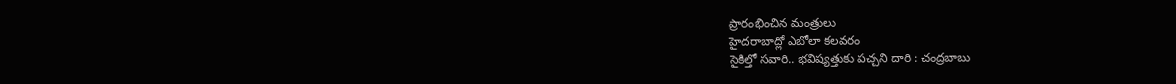ప్రారంభించిన మంత్రులు
హైదరాబాద్లో ఎబోలా కలవరం
సైకిల్తో సవారి.. భవిష్యత్తుకు పచ్చని దారి : చంద్రబాబు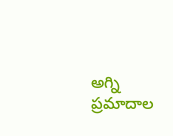అగ్ని ప్రమాదాల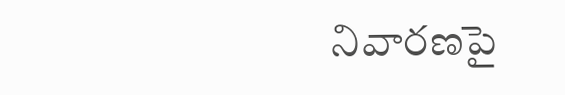నివారణపై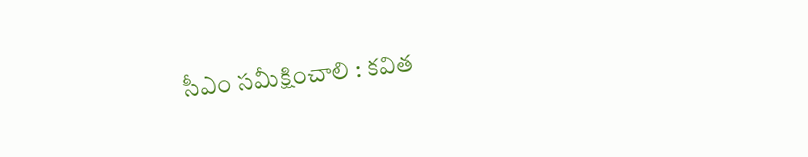సీఎం సమీక్షించాలి : కవిత